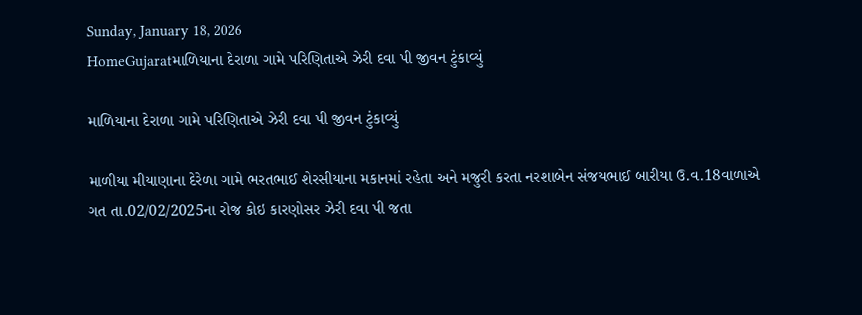Sunday, January 18, 2026
HomeGujaratમાળિયાના દેરાળા ગામે પરિણિતાએ ઝેરી દવા પી જીવન ટુંકાવ્યું

માળિયાના દેરાળા ગામે પરિણિતાએ ઝેરી દવા પી જીવન ટુંકાવ્યું

માળીયા મીયાણાના દેરેળા ગામે ભરતભાઈ શેરસીયાના મકાનમાં રહેતા અને મજુરી કરતા નરશાબેન સંજયભાઈ બારીયા ઉ.વ.18વાળાએ ગત તા.02/02/2025ના રોજ કોઇ કારણોસર ઝેરી દવા પી જતા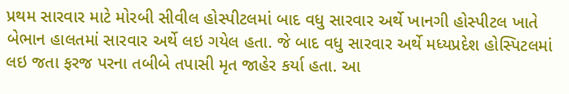પ્રથમ સારવાર માટે મોરબી સીવીલ હોસ્પીટલમાં બાદ વધુ સારવાર અર્થે ખાનગી હોસ્પીટલ ખાતે બેભાન હાલતમાં સારવાર અર્થે લઇ ગયેલ હતા. જે બાદ વધુ સારવાર અર્થે મધ્યપ્રદેશ હોસ્પિટલમાં લઇ જતા ફરજ પરના તબીબે તપાસી મૃત જાહેર કર્યા હતા. આ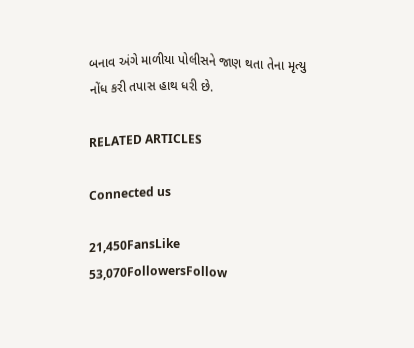બનાવ અંગે માળીયા પોલીસને જાણ થતા તેના મૃત્યુ નોંધ કરી તપાસ હાથ ધરી છે.

RELATED ARTICLES

Connected us

21,450FansLike
53,070FollowersFollow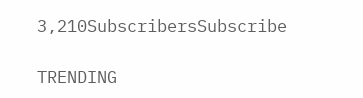3,210SubscribersSubscribe

TRENDING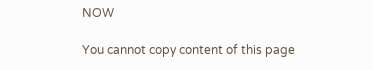NOW

You cannot copy content of this page